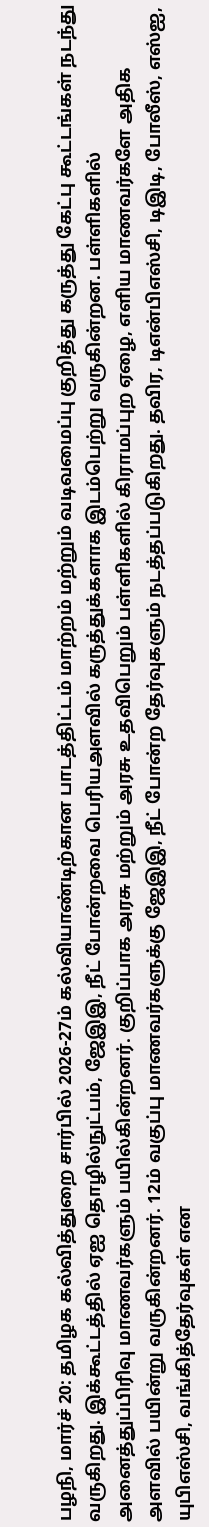பழநி, மார்ச் 20: தமிழக கல்வித்துறை சார்பில் 2026-27ம் கல்வியாண்டிற்கான பாடத்திட்டம் மாற்றம் மற்றும் வடிவமைப்பு குறித்து கருத்து கேட்பு கூட்டங்கள் நடந்து வருகிறது. இக்கூட்டத்தில் ஏஐ தொழில்நுட்பம், ஜேஇஇ, நீட் போன்றவை பெரியஅளவில் கருத்துக்களாக இடம்பெற்று வருகின்றன. பள்ளிகளில் அனைத்துப்பிரிவு மாணவர்களும் பயில்கின்றனர். குறிப்பாக அரசு மற்றும் அரசு உதவிபெறும் பள்ளிகளில் கிராமப்புற ஏழை, எளிய மாணவர்களே அதிக அளவில் பயின்று வருகின்றனர். 12ம் வகுப்பு மாணவர்களுக்கு ஜேஇஇ, நீட் போன்ற தேர்வுகளும் நடத்தப்படுகிறது. தவிர, டிஎன்பிஎஸ்சி, டிஇடி, போலீஸ், எஸ்ஐ, யுபிஎஸ்சி, வங்கித்தேர்வுகள் என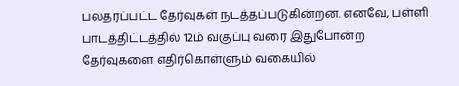பலதரப்பட்ட தேர்வுகள் நடத்தப்படுகின்றன. எனவே, பள்ளி பாடத்திட்டத்தில் 12ம் வகுப்பு வரை இதுபோன்ற தேர்வுகளை எதிர்கொள்ளும் வகையில்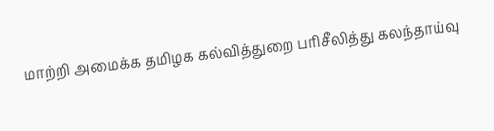மாற்றி அமைக்க தமிழக கல்வித்துறை பரிசீலித்து கலந்தாய்வு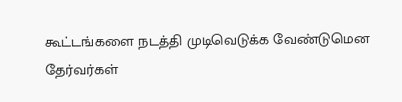கூட்டங்களை நடத்தி முடிவெடுக்க வேண்டுமென தேர்வர்கள்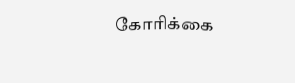கோரிக்கை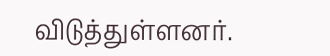விடுத்துள்ளனர்.